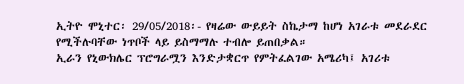ኢትዮ ሞኒተር፡ 29/05/2018፡- የዛሬው ውይይት ስኬታማ ከሆነ አገራቱ መደራደር የሚችሉባቸው ነጥቦች ላይ ይስማማሉ ተብሎ ይጠበቃል።
ኢራን የኒውክሌር ፕሮግራሟን እንድታቋርጥ የምትፈልገው አሜሪካ፤ አገሪቱ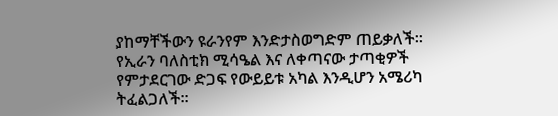ያከማቸችውን ዩራንየም እንድታስወግድም ጠይቃለች።
የኢራን ባለስቲክ ሚሳዔል እና ለቀጣናው ታጣቂዎች የምታደርገው ድጋፍ የውይይቱ አካል እንዲሆን አሜሪካ ትፈልጋለች።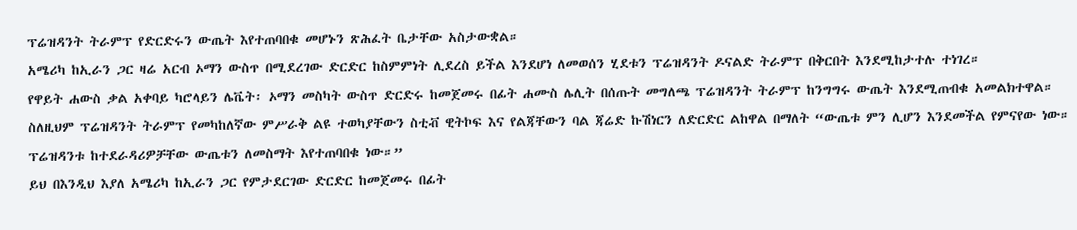ፕሬዝዳንት ትራምፕ የድርድሩን ውጤት እየተጠባበቁ መሆኑን ጽሕፈት ቤታቸው አስታውቋል።
አሜሪካ ከኢራን ጋር ዛሬ አርብ ኦማን ውስጥ በሚደረገው ድርድር ከስምምነት ሊደረስ ይችል እንደሆነ ለመወሰን ሂደቱን ፕሬዝዳንት ዶናልድ ትራምፕ በቅርበት እንደሚከታተሉ ተነገረ።
የዋይት ሐውስ ቃል አቀባይ ካሮላይን ሌቬት፡ ኦማን መስካት ውስጥ ድርድሩ ከመጀመሩ በፊት ሐሙስ ሌሊት በሰጡት መግለጫ ፕሬዝዳንት ትራምፕ ከንግግሩ ውጤት እንደሚጠብቁ አመልክተዋል።
ስለዚህም ፕሬዝዳንት ትራምፕ የመካከለኛው ምሥራቅ ልዩ ተወካያቸውን ስቲቭ ዊትኮፍ እና የልጃቸውን ባል ጃሬድ ኩሽነርን ለድርድር ልከዋል በማለት “ውጤቱ ምን ሊሆን እንደመችል የምናየው ነው። ፕሬዝዳንቱ ከተደራዳሪዎቻቸው ውጤቱን ለመስማት እየተጠባበቁ ነው።”
ይህ በእንዲህ እያለ አሜሪካ ከኢራን ጋር የምታደርገው ድርድር ከመጀመሩ በፊት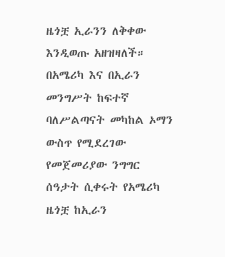ዜጎቿ ኢራንን ለቅቀው እንዲወጡ አዘዝዛለች።
በአሜሪካ እና በኢራን መንግሥት ከፍተኛ ባለሥልጣናት መካከል ኦማን ውስጥ የሚደረገው የመጀመሪያው ንግግር ሰዓታት ሲቀሩት የአሜሪካ ዜጎቿ ከኢራን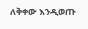ለቅቀው እንዲወጡ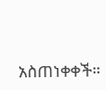አስጠነቀቀች።